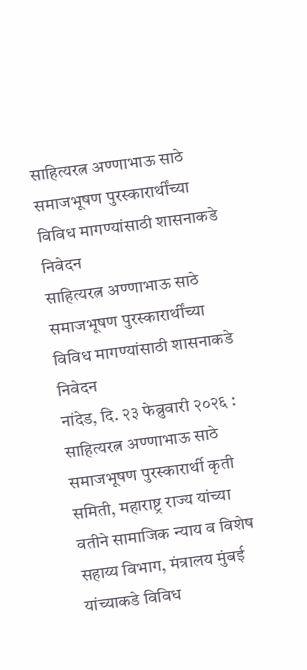साहित्यरत्न अण्णाभाऊ साठे समाजभूषण पुरस्कारार्थींच्या विविध मागण्यांसाठी शासनाकडे निवेदन
साहित्यरत्न अण्णाभाऊ साठे समाजभूषण पुरस्कारार्थींच्या विविध मागण्यांसाठी शासनाकडे निवेदन
नांदेड, दि. २३ फेब्रुवारी २०२६ : साहित्यरत्न अण्णाभाऊ साठे समाजभूषण पुरस्कारार्थी कृती समिती, महाराष्ट्र राज्य यांच्या वतीने सामाजिक न्याय व विशेष सहाय्य विभाग, मंत्रालय मुंबई यांच्याकडे विविध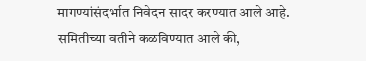मागण्यांसंदर्भात निवेदन सादर करण्यात आले आहे.
समितीच्या वतीने कळविण्यात आले की,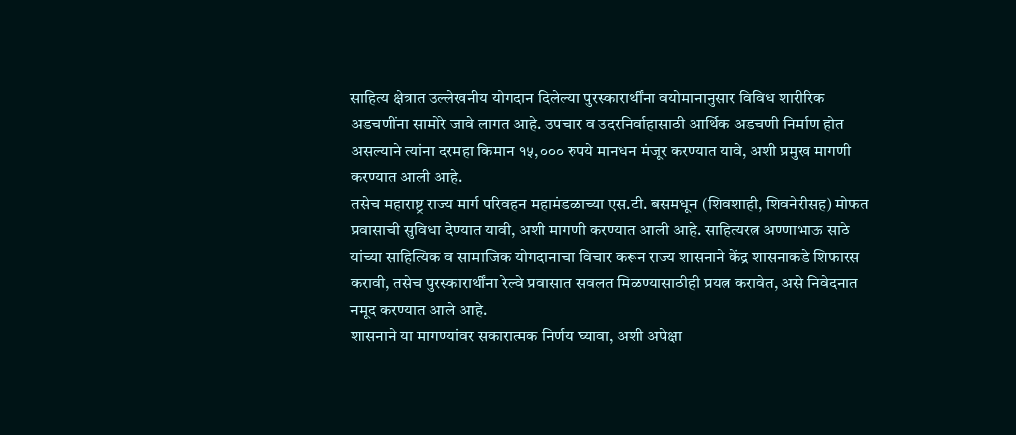साहित्य क्षेत्रात उल्लेखनीय योगदान दिलेल्या पुरस्कारार्थींना वयोमानानुसार विविध शारीरिक अडचणींना सामोरे जावे लागत आहे. उपचार व उदरनिर्वाहासाठी आर्थिक अडचणी निर्माण होत असल्याने त्यांना दरमहा किमान १५,००० रुपये मानधन मंजूर करण्यात यावे, अशी प्रमुख मागणी करण्यात आली आहे.
तसेच महाराष्ट्र राज्य मार्ग परिवहन महामंडळाच्या एस.टी. बसमधून (शिवशाही, शिवनेरीसह) मोफत प्रवासाची सुविधा देण्यात यावी, अशी मागणी करण्यात आली आहे. साहित्यरत्न अण्णाभाऊ साठे यांच्या साहित्यिक व सामाजिक योगदानाचा विचार करून राज्य शासनाने केंद्र शासनाकडे शिफारस करावी, तसेच पुरस्कारार्थींना रेल्वे प्रवासात सवलत मिळण्यासाठीही प्रयत्न करावेत, असे निवेदनात नमूद करण्यात आले आहे.
शासनाने या मागण्यांवर सकारात्मक निर्णय घ्यावा, अशी अपेक्षा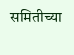समितीच्या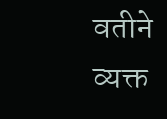वतीने व्यक्त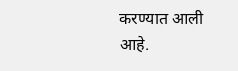करण्यात आली आहे.